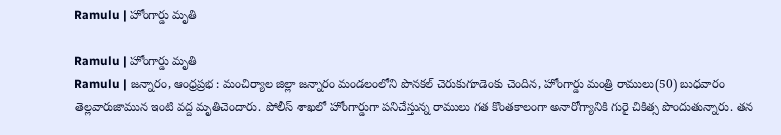Ramulu | హోంగార్డు మృతి

Ramulu | హోంగార్డు మృతి
Ramulu | జన్నారం, ఆంధ్రప్రభ : మంచిర్యాల జిల్లా జన్నారం మండలంలోని పొనకల్ చెరుకుగూడెంకు చెందిన, హోంగార్డు మంత్రి రాములు(50) బుధవారం తెల్లవారుజామున ఇంటి వద్ద మృతిచెందారు. పోలీస్ శాఖలో హోంగార్డుగా పనిచేస్తున్న రాములు గత కొంతకాలంగా అనారోగ్యానికి గురై చికిత్స పొందుతున్నారు. తన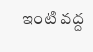ఇంటి వద్ద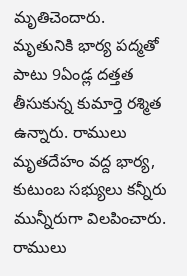మృతిచెందారు.
మృతునికి భార్య పద్మతో పాటు 9ఏండ్ల దత్తత తీసుకున్న కుమార్తె రశ్మిత ఉన్నారు. రాములు మృతదేహం వద్ద భార్య, కుటుంబ సభ్యులు కన్నీరు మున్నీరుగా విలపించారు. రాములు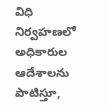విధి నిర్వహణలో అధికారుల ఆదేశాలను పాటిస్తూ,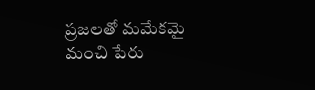ప్రజలతో మమేకమై మంచి పేరు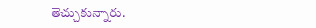తెచ్చుకున్నారు.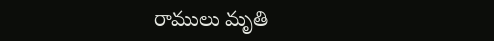రాములు మృతి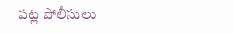పట్ల పోలీసులు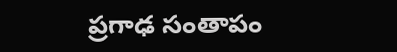ప్రగాఢ సంతాపం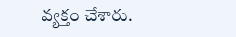వ్యక్తం చేశారు.